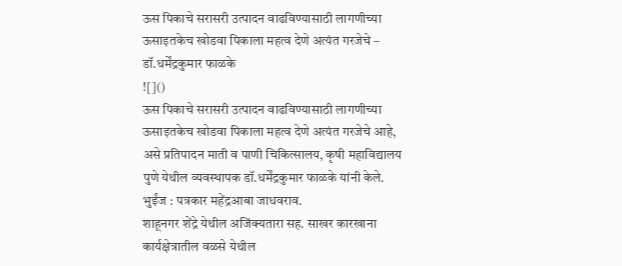ऊस पिकाचे सरासरी उत्पादन वाढविण्यासाठी लागणीच्या ऊसाइतकेच खोडवा पिकाला महत्व देणे अत्यंत गरजेचे – डॉ.धर्मेंद्रकुमार फाळके
![]()
ऊस पिकाचे सरासरी उत्पादन वाढविण्यासाठी लागणीच्या ऊसाइतकेच खोडवा पिकाला महत्व देणे अत्यंत गरजेचे आहे, असे प्रतिपादन माती व पाणी चिकित्सालय, कृषी महाविद्यालय पुणे येथील व्यवस्थापक डॉ.धर्मेंद्रकुमार फाळके यांनी केले.
भुईंज : पत्रकार महेंद्रआबा जाधवराव.
शाहूनगर शेंद्रे येथील अजिंक्यतारा सह. साखर कारखाना कार्यक्षेत्रातील वळसे येथील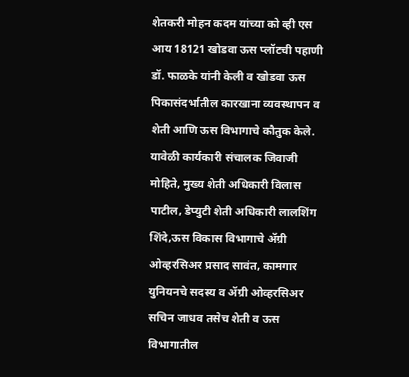शेतकरी मोहन कदम यांच्या को व्ही एस आय 18121 खोडवा ऊस प्लॉटची पहाणी डॉ. फाळके यांनी केली व खोडवा ऊस पिकासंदर्भातील कारखाना व्यवस्थापन व शेती आणि ऊस विभागाचे कौतुक केले.
यावेळी कार्यकारी संचालक जिवाजी मोहिते, मुख्य शेती अधिकारी विलास पाटील, डेप्युटी शेती अधिकारी लालशिंग शिंदे,ऊस विकास विभागाचे ॲग्री ओव्हरसिअर प्रसाद सावंत, कामगार युनियनचे सदस्य व ॲग्री ओव्हरसिअर सचिन जाधव तसेच शेती व ऊस विभागातील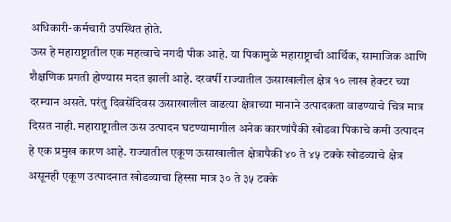अधिकारी-कर्मचारी उपस्थित होते.
ऊस हे महाराष्ट्रातील एक महत्वाचे नगदी पीक आहे. या पिकामुळे महाराष्ट्राची आर्थिक, सामाजिक आणि शैक्षणिक प्रगती होण्यास मदत झाली आहे. दरवर्षी राज्यातील ऊसाखालील क्षेत्र १० लाख हेक्टर च्या दरम्यान असते. परंतु दिवसेंदिवस ऊसाखालील वाढत्या क्षेत्राच्या मानाने उत्पादकता वाढण्याचे चित्र मात्र दिसत नाही. महाराष्ट्रातील ऊस उत्पादन घटण्यामागील अनेक कारणांपैकी खोडवा पिकाचे कमी उत्पादन हे एक प्रमुख कारण आहे. राज्यातील एकूण ऊसाखालील क्षेत्रापैकी ४० ते ४५ टक्के खोडव्याचे क्षेत्र असूनही एकूण उत्पादनात खोडव्याचा हिस्सा मात्र ३० ते ३५ टक्के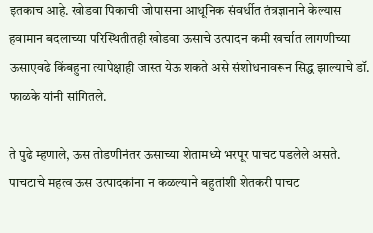इतकाच आहे. खोडवा पिकाची जोपासना आधूनिक संवर्धीत तंत्रज्ञानाने केल्यास हवामान बदलाच्या परिस्थितीतही खोडवा ऊसाचे उत्पादन कमी खर्चात लागणीच्या ऊसाएवढे किंबहुना त्यापेक्षाही जास्त येऊ शकते असे संशोधनावरून सिद्ध झाल्याचे डॉ. फाळके यांनी सांगितले.

ते पुढे म्हणाले, ऊस तोडणीनंतर ऊसाच्या शेतामध्ये भरपूर पाचट पडलेले असते. पाचटाचे महत्व ऊस उत्पादकांना न कळल्याने बहुतांशी शेतकरी पाचट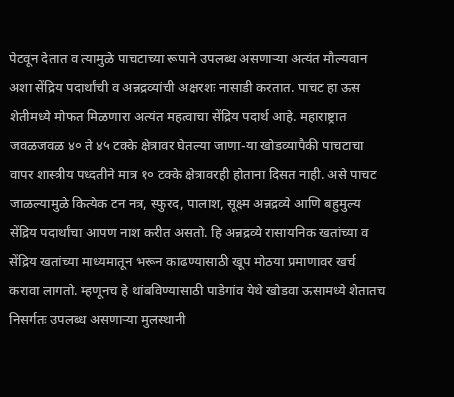पेटवून देतात व त्यामुळे पाचटाच्या रूपाने उपलब्ध असणाऱ्या अत्यंत मौल्यवान अशा सेंद्रिय पदार्थांची व अन्नद्रव्यांची अक्षरशः नासाडी करतात. पाचट हा ऊस शेतीमध्ये मोफत मिळणारा अत्यंत महत्वाचा सेंद्रिय पदार्थ आहे. महाराष्ट्रात जवळजवळ ४० ते ४५ टक्के क्षेत्रावर घेतल्या जाणा-या खोडव्यापैकी पाचटाचा वापर शास्त्रीय पध्दतीने मात्र १० टक्के क्षेत्रावरही होताना दिसत नाही. असे पाचट जाळल्यामुळे कित्येक टन नत्र, स्फुरद, पालाश, सूक्ष्म अन्नद्रव्ये आणि बहुमुल्य सेंद्रिय पदार्थांचा आपण नाश करीत असतो. हि अन्नद्रव्ये रासायनिक खतांच्या व सेंद्रिय खतांच्या माध्यमातून भरून काढण्यासाठी खूप मोठया प्रमाणावर खर्च करावा लागतो. म्हणूनच हे थांबविण्यासाठी पाडेगांव येथे खोडवा ऊसामध्ये शेतातच निसर्गतः उपलब्ध असणाऱ्या मुलस्थानी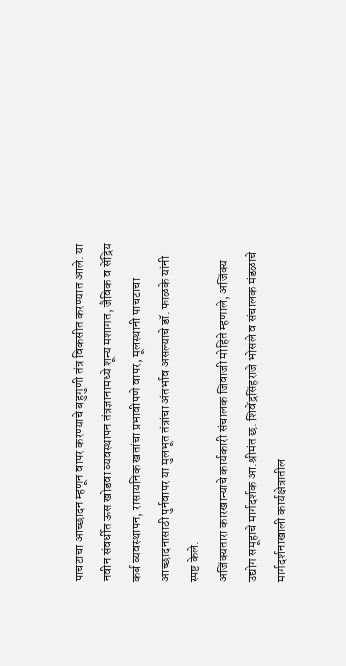पाचटाचा आच्छादन म्हणून वापर करण्याचे बहुगुणी तंत्र विकसीत करण्यात आले. या नवीन संवर्धीत ऊस खोडवा व्यवस्थापन तंत्रज्ञानामध्ये शून्य मशागत, जैविक व सेंद्रिय कर्ब व्यवस्थापन, रासायनिक खतांचा प्रभावीपणे वापर, मूलस्थानी पाचटाचा आच्छादनासाठी पुर्नवापर या मुलभूत तंत्रांचा अंतर्भाव असल्याचे डॉ. फाळके यांनी स्पष्ट केले.
अजिंक्यतारा कारखान्याचे कार्यकारी संचालक जिवाजी मोहिते म्हणाले, अजिंक्य उद्योग समूहाचे मार्गदर्शक आ.श्रीमंत छ. शिवेंद्रसिंहराजे भोसले व संचालक मंडळाचे मार्गदर्शनाखाली कार्यक्षेत्रातील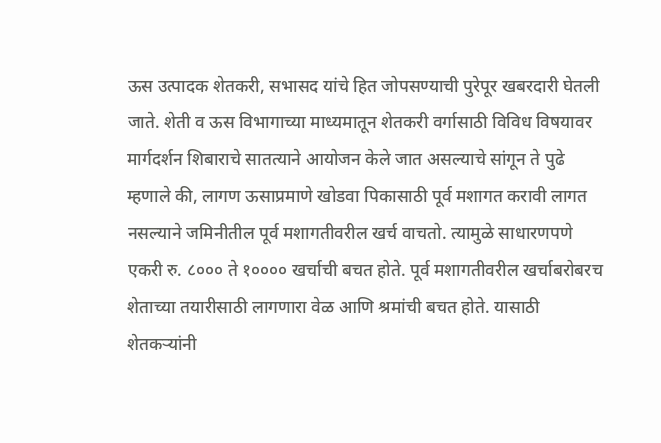ऊस उत्पादक शेतकरी, सभासद यांचे हित जोपसण्याची पुरेपूर खबरदारी घेतली जाते. शेती व ऊस विभागाच्या माध्यमातून शेतकरी वर्गासाठी विविध विषयावर मार्गदर्शन शिबाराचे सातत्याने आयोजन केले जात असल्याचे सांगून ते पुढे म्हणाले की, लागण ऊसाप्रमाणे खोडवा पिकासाठी पूर्व मशागत करावी लागत नसल्याने जमिनीतील पूर्व मशागतीवरील खर्च वाचतो. त्यामुळे साधारणपणे एकरी रु. ८००० ते १०००० खर्चाची बचत होते. पूर्व मशागतीवरील खर्चाबरोबरच शेताच्या तयारीसाठी लागणारा वेळ आणि श्रमांची बचत होते. यासाठी शेतकऱ्यांनी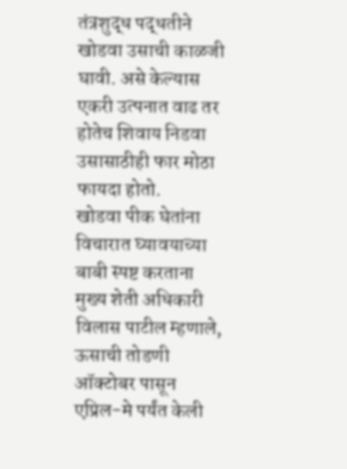तंत्रशुद्ध पद्धतीने खोडवा उसाची काळजी घावी. असे केल्यास एकरी उत्पनात वाढ तर होतेच शिवाय निडवा उसासाठीही फार मोठा फायदा होतो.
खोडवा पीक घेतांना विचारात घ्यावयाच्या बाबी स्पष्ट करताना मुख्य शेती अधिकारी विलास पाटील म्हणाले, ऊसाची तोडणी ऑक्टोबर पासून एप्रिल-मे पर्यंत केली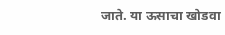जाते. या ऊसाचा खोडवा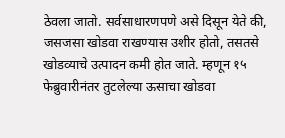ठेवला जातो. सर्वसाधारणपणे असे दिसून येते की, जसजसा खोडवा राखण्यास उशीर होतो, तसतसे खोडव्याचे उत्पादन कमी होत जाते. म्हणून १५ फेब्रुवारीनंतर तुटलेल्या ऊसाचा खोडवा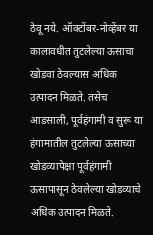ठेवू नये. ऑक्टोंबर-नोव्हेंबर या कालावधीत तुटलेल्या ऊसाचा खोडवा ठेवल्यास अधिक उत्पादन मिळते. तसेच आडसाली, पूर्वहंगामी व सुरू या हंगामातील तुटलेल्या ऊसाच्या खोडव्यापेक्षा पूर्वहंगामी ऊसापासून ठेवलेल्या खोडव्याचे अधिक उत्पादन मिळते.